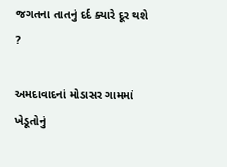જગતના તાતનું દર્દ ક્યારે દૂર થશે ?

અમદાવાદનાં મોડાસર ગામમાં ખેડૂતોનું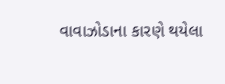વાવાઝોડાના કારણે થયેલા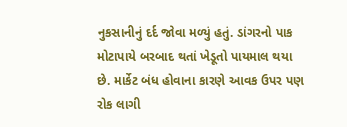નુકસાનીનું દર્દ જોવા મળ્યું હતું. ડાંગરનો પાક મોટાપાયે બરબાદ થતાં ખેડૂતો પાયમાલ થયા છે. માર્કેટ બંધ હોવાના કારણે આવક ઉપર પણ રોક લાગી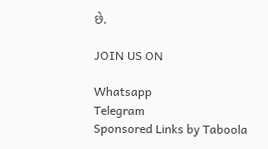છે.

JOIN US ON

Whatsapp
Telegram
Sponsored Links by Taboola